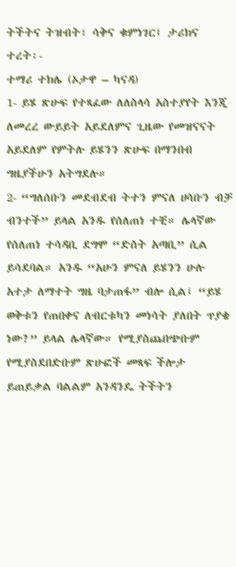ትችትና ትዝብት፣ ሳቅና ቁምነገር፤ ታሪክና ተረት፡-
ተማሪ ተክሌ (ኦታዋ – ካናዳ)
1- ይሄ ጽሁፍ የተጻፈው ለለስላሳ አስተያየት እንጂ ለመረረ ውይይት አይደለምና ጊዜው የመዝናናት አይደለም የምትሉ ይሄንን ጽሁፍ በማንበብ ግዜያችሁን አትግደሉ።
2- “ግለሰቡን መደብደብ ትተን ምናለ ሀሳቡን ብቻ ብንተች” ይላል አንዱ የሰለጠነ ተቺ። ሌላኛው የሰለጠነ ተሳዳቢ ደግሞ “ድስት አጣቢ” ሲል ይሳደባል። አንዱ “አሁን ምናለ ይሄንን ሁሉ አተታ ለማተት ግዜ ባታጠፋ” ብሎ ሲል፤ “ይሄ ወቅቱን የጠበቀና ለብርቱካን መነሳት ያለበት ጥያቄ ነው?” ይላል ሌላኛው። የሚያስጨበጭቡም የሚያስደበድቡም ጽሁፎች መጻፍ ችሎታ ይጠይቃል ባልልም አንዳንዴ ትችትን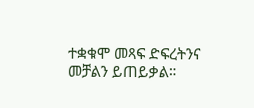ተቋቁሞ መጻፍ ድፍረትንና መቻልን ይጠይቃል።